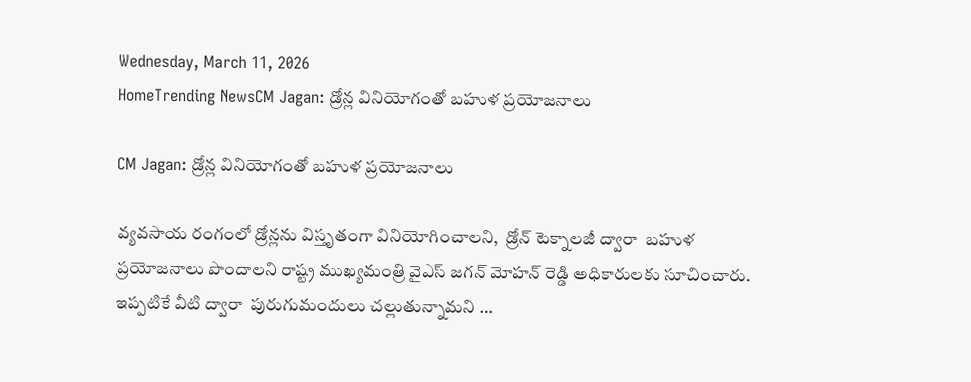Wednesday, March 11, 2026
HomeTrending NewsCM Jagan: డ్రోన్ల వినియోగంతో బహుళ ప్రయోజనాలు

CM Jagan: డ్రోన్ల వినియోగంతో బహుళ ప్రయోజనాలు

వ్యవసాయ రంగంలో డ్రోన్లను విస్తృతంగా వినియోగించాలని,  డ్రోన్‌ టెక్నాలజీ ద్వారా  బహుళ ప్రయోజనాలు పొందాలని రాష్ట్ర ముఖ్యమంత్రి వైఎస్ జగన్ మోహన్ రెడ్డి అధికారులకు సూచించారు.  ఇప్పటికే వీటి ద్వారా  పురుగుమందులు చల్లుతున్నామని …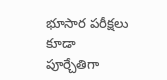భూసార పరీక్షలు  కూడా పూర్చేతిగా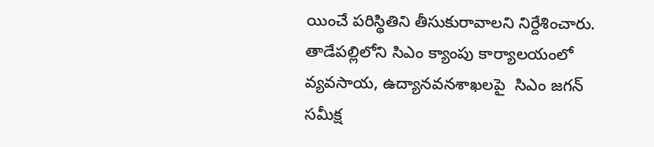యించే పరిస్థితిని తీసుకురావాలని నిర్దేశించారు. తాడేపల్లిలోని సిఎం క్యాంపు కార్యాలయంలో  వ్యవసాయ, ఉద్యానవనశాఖలపై  సిఎం జగన్‌ సమీక్ష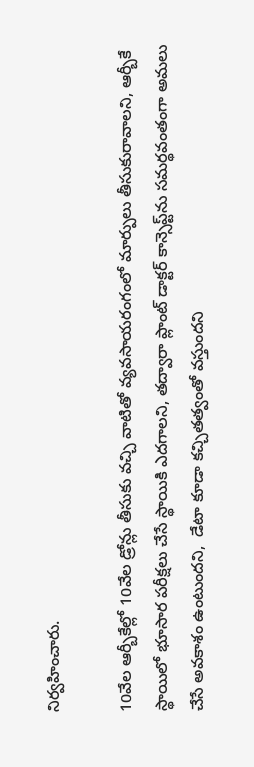నిర్వహించారు.

10వేల ఆర్బీకేల్లో 10వేల డ్రోన్లు తీసుకు వచ్చి వాటితో వ్యవసాయరంగంలో మార్పులు తీసుకురావాలని, ఆర్బీకే స్థాయిలో భూసార పరీక్షలు చేసే స్థాయికి ఎదగాలని, తద్వారా ప్లాంట్‌ డాక్టర్‌ కాన్సెప్ట్‌ను సమర్థవంతంగా అమలు చేసే అవకాశం ఉంటుందని,  డేటా కూడా కచ్చితత్వంతో వస్తుందని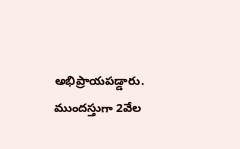అభిప్రాయపడ్డారు.  ముందస్తుగా 2వేల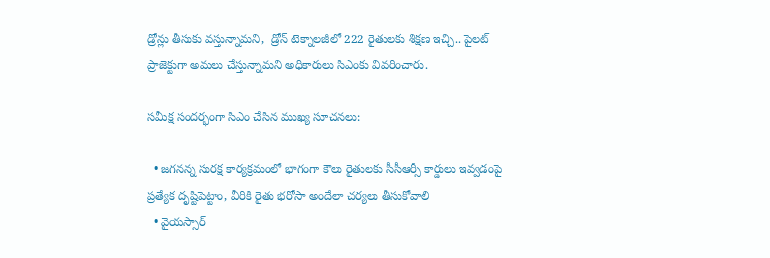డ్రోన్లు తీసుకు వస్తున్నామని,  డ్రోన్‌ టెక్నాలజీలో 222 రైతులకు శిక్షణ ఇచ్చి.. పైలట్‌ ప్రాజెక్టుగా అమలు చేస్తున్నామని అధికారులు సిఎంకు వివరించారు.

సమీక్ష సందర్భంగా సిఎం చేసిన ముఖ్య సూచనలు:

  • జగనన్న సురక్ష కార్యక్రమంలో భాగంగా కౌలు రైతులకు సీసీఆర్సీ కార్డులు ఇవ్వడంపై ప్రత్యేక దృష్టిపెట్టాం, వీరికి రైతు భరోసా అందేలా చర్యలు తీసుకోవాలి
  • వైయస్సార్‌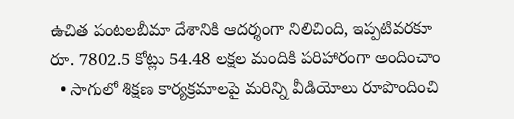ఉచిత పంటలబీమా దేశానికి ఆదర్శంగా నిలిచింది, ఇప్పటివరకూ రూ. 7802.5 కోట్లు 54.48 లక్షల మందికి పరిహారంగా అందించాం
  • సాగులో శిక్షణ కార్యక్రమాలపై మరిన్ని వీడియోలు రూపొందించి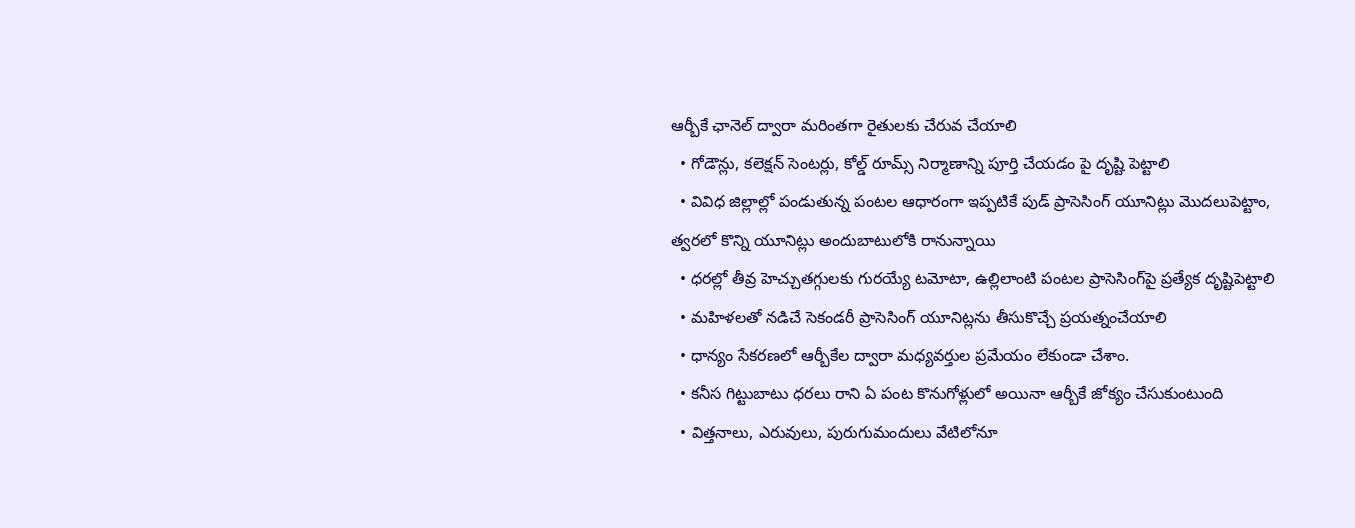ఆర్బీకే ఛానెల్‌ ద్వారా మరింతగా రైతులకు చేరువ చేయాలి
  • గోడౌన్లు, కలెక్షన్‌ సెంటర్లు, కోల్డ్‌ రూమ్స్‌ నిర్మాణాన్ని పూర్తి చేయడం పై దృష్టి పెట్టాలి
  • వివిధ జిల్లాల్లో పండుతున్న పంటల ఆధారంగా ఇప్పటికే పుడ్‌ ప్రాసెసింగ్‌ యూనిట్లు మొదలుపెట్టాం,  త్వరలో కొన్ని యూనిట్లు అందుబాటులోకి రానున్నాయి
  • ధరల్లో తీవ్ర హెచ్చుతగ్గులకు గురయ్యే టమోటా, ఉల్లిలాంటి పంటల ప్రాసెసింగ్‌పై ప్రత్యేక దృష్టిపెట్టాలి
  • మహిళలతో నడిచే సెకండరీ ప్రాసెసింగ్‌ యూనిట్లను తీసుకొచ్చే ప్రయత్నంచేయాలి
  • ధాన్యం సేకరణలో ఆర్బీకేల ద్వారా మధ్యవర్తుల ప్రమేయం లేకుండా చేశాం.
  • కనీస గిట్టుబాటు ధరలు రాని ఏ పంట కొనుగోళ్లులో అయినా ఆర్బీకే జోక్యం చేసుకుంటుంది
  • విత్తనాలు, ఎరువులు, పురుగుమందులు వేటిలోనూ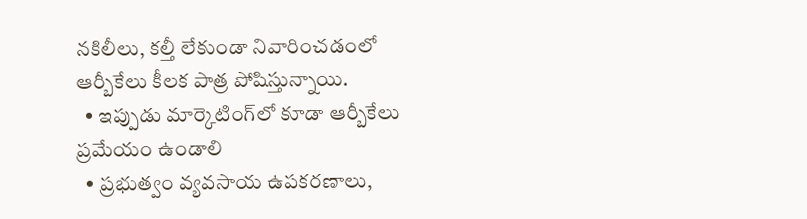నకిలీలు, కల్తీ లేకుండా నివారించడంలో ఆర్బీకేలు కీలక పాత్ర పోషిస్తున్నాయి.
  • ఇప్పుడు మార్కెటింగ్‌లో కూడా ఆర్బీకేలు ప్రమేయం ఉండాలి
  • ప్రభుత్వం వ్యవసాయ ఉపకరణాలు,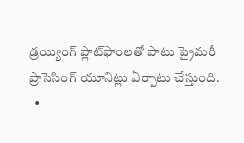డ్రయ్యింగ్‌ ప్లాట్‌ఫాంలతో పాటు ప్రైమరీ ప్రాసెసింగ్‌ యూనిట్లు ఏర్పాటు చేస్తుంది.
  •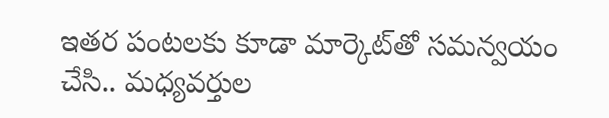ఇతర పంటలకు కూడా మార్కెట్‌తో సమన్వయం చేసి.. మధ్యవర్తుల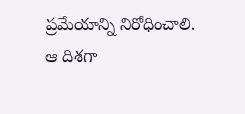ప్రమేయాన్ని నిరోధించాలి. ఆ దిశగా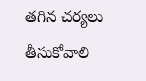తగిన చర్యలు తీసుకోవాలి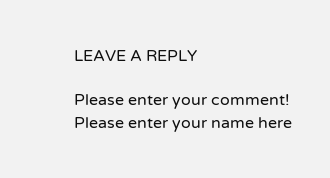LEAVE A REPLY

Please enter your comment!
Please enter your name here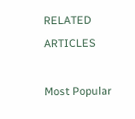RELATED ARTICLES

Most Popular